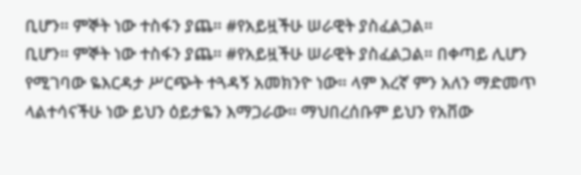ቢሆን። ምኞት ነው ተስፋን ያጨ። #የአይዟችሁ ሠራዊት ያስፈልጋል።
ቢሆን። ምኞት ነው ተስፋን ያጨ። #የአይዟችሁ ሠራዊት ያስፈልጋል። በቀጣይ ሊሆን የሚገባው ዬእርዳታ ሥርጭት ተጓዳኝ አመክንዮ ነው። ላም እረኛ ምን አለን ማድመጥ ላልተሳናችሁ ነው ይህን ዕይታዬን እማጋራው። ማህበረሰቡም ይህን የአቨው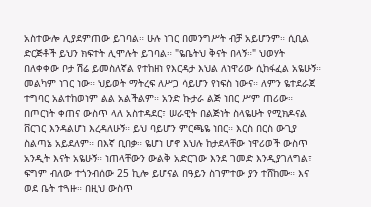አስተውሎ ሊያደምጠው ይገባል። ሁሉ ነገር በመንግሥት ብቻ አይሆንም። ሲቢል ድርጅቶች ይህን ክፍተት ሊሞሉት ይገባል። "ዬቤትህ ቅናት በላኝ።" ህወሃት በለቀቀው ቦታ ሽሬ ይመስለኛል የተከዘነ የእርዳታ እህል ለነዋሪው ሲከፋፈል አዬሁኝ። መልካም ነገር ነው። ህይወት ማትረፍ ለሥጋ ሳይሆን የነፍስ ነውና። ለምን ዬተደራጀ ተግባር አልተከወነም ልል አልችልም። አንድ ኩታራ ልጅ ነበር ሥም ጠሪው። በጦርነት ቀጠና ውስጥ ላለ አስተዳደር፣ ሠራዊት በልጅነት ስላዬሁት የሚክዶናል ቨርገር እንዳልሆነ እረዳለሁኝ። ይህ ባይሆን ምርጫዬ ነበር። እርስ በርስ ውጊያ ስልጣኔ አይደለም። በእኛ ቢበቃ። ዬሆነ ሆኖ እህሉ ከታደላቸው ነዋሪወች ውስጥ አንዲት እናት አዬሁኝ። ነጠላቸውን ውልቅ አድርገው እንደ ገመድ እንዲያገለግል፣ ፍግም ብለው ተጎንብሰው 25 ኪሎ ይሆናል በዓይን ስገምተው ያን ተሸከሙ። እና ወደ ቤት ተጓዙ። በዚህ ውስጥ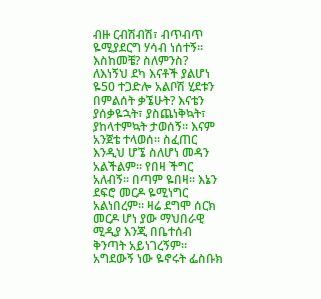ብዙ ርብሽብሽ፣ ብጥብጥ ዬሚያደርግ ሃሳብ ነሰተኝ። እስከመቼ? ስለምንስ? ለእነኝህ ደካ እናቶች ያልሆነ ዬ50 ተጋድሎ አልቦሽ ሂደቱን በምልሰት ቃኜሁት? እናቴን ያሰቃዬኋት፣ ያስጨነቅኳት፣ ያከላተምኳት ታወሰኝ። እናም አንጀቴ ተላወሰ። ስፈጠር እንዲህ ሆኜ ስለሆነ መዳን አልችልም። የበዛ ችግር አለብኝ። በጣም ዬበዛ። እኔን ደፍሮ መርዶ ዬሚነግር አልነበረም። ዛሬ ደግሞ ሰርክ መርዶ ሆነ ያው ማህበራዊ ሚዲያ እንጂ በቤተሰብ ቅንጣት አይነገረኝም። አግደውኝ ነው ዬኖሩት ፌስቡክ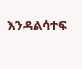እንዳልሳተፍ